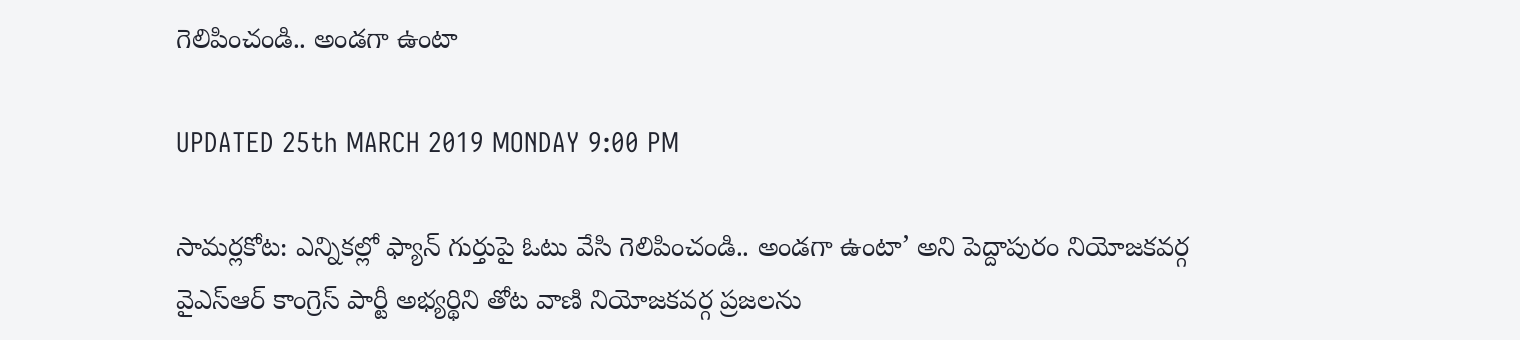గెలిపించండి.. అండగా ఉంటా

UPDATED 25th MARCH 2019 MONDAY 9:00 PM

సామర్లకోట: ఎన్నికల్లో ఫ్యాన్‌ గుర్తుపై ఓటు వేసి గెలిపించండి.. అండగా ఉంటా’ అని పెద్దాపురం నియోజకవర్గ వైఎస్ఆర్ కాంగ్రెస్ పార్టీ అభ్యర్థిని తోట వాణి నియోజకవర్గ ప్రజలను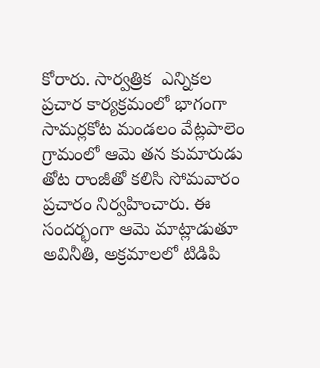కోరారు. సార్వత్రిక  ఎన్నికల ప్రచార కార్యక్రమంలో భాగంగా సామర్లకోట మండలం వేట్లపాలెం గ్రామంలో ఆమె తన కుమారుడు తోట రాంజీతో కలిసి సోమవారం ప్రచారం నిర్వహించారు. ఈ సందర్భంగా ఆమె మాట్లాడుతూ అవినీతి, అక్రమాలలో టిడిపి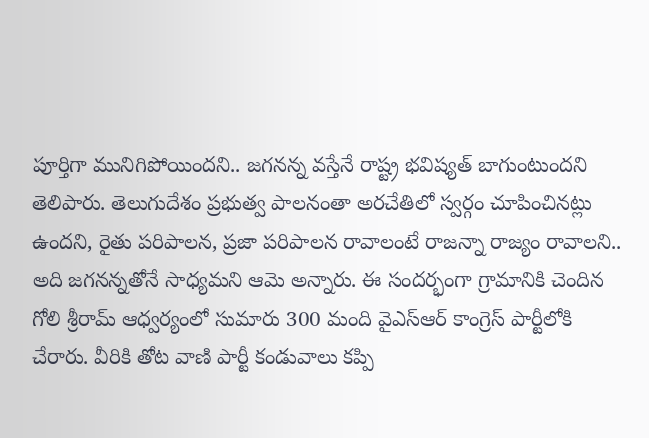పూర్తిగా మునిగిపోయిందని.. జగనన్న వస్తేనే రాష్ట్ర భవిష్యత్‌ బాగుంటుందని తెలిపారు. తెలుగుదేశం ప్రభుత్వ పాలనంతా అరచేతిలో స్వర్గం చూపించినట్లు ఉందని, రైతు పరిపాలన, ప్రజా పరిపాలన రావాలంటే రాజన్నా రాజ్యం రావాలని.. అది జగనన్నతోనే సాధ్యమని ఆమె అన్నారు. ఈ సందర్భంగా గ్రామానికి చెందిన గోలి శ్రీరామ్ ఆధ్వర్యంలో సుమారు 300 మంది వైఎస్ఆర్ కాంగ్రెస్ పార్టీలోకి చేరారు. వీరికి తోట వాణి పార్టీ కండువాలు కప్పి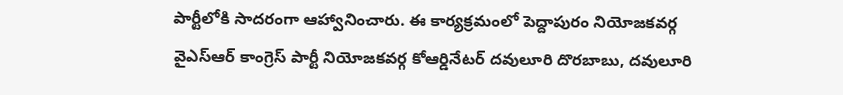పార్టీలోకి సాదరంగా ఆహ్వానించారు. ఈ కార్యక్రమంలో పెద్దాపురం నియోజకవర్గ వైఎస్ఆర్ కాంగ్రెస్ పార్టీ నియోజకవర్గ కోఆర్డినేటర్ దవులూరి దొరబాబు, దవులూరి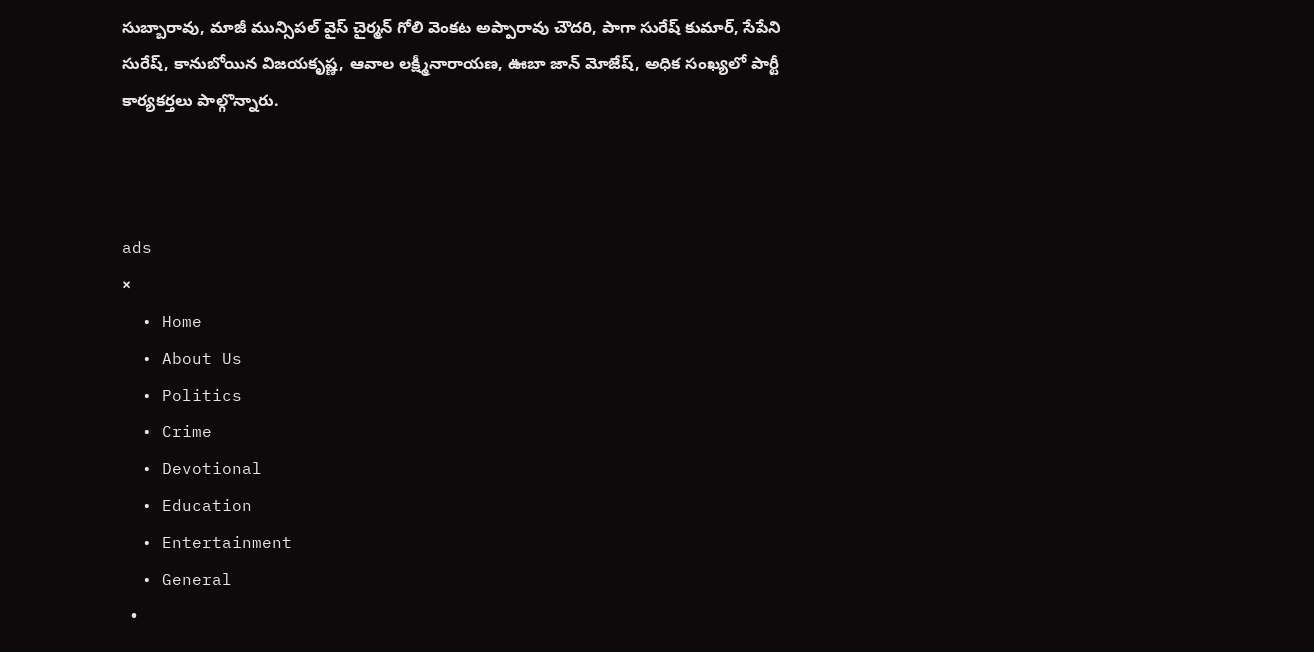సుబ్బారావు, మాజీ మున్సిపల్ వైస్ చైర్మన్ గోలి వెంకట అప్పారావు చౌదరి, పాగా సురేష్ కుమార్, సేపేని సురేష్, కానుబోయిన విజయకృష్ణ, ఆవాల లక్ష్మీనారాయణ, ఊబా జాన్ మోజేష్, అధిక సంఖ్యలో పార్టీ కార్యకర్తలు పాల్గొన్నారు.



ads
×
  • Home
  • About Us
  • Politics
  • Crime
  • Devotional
  • Education
  • Entertainment
  • General
  •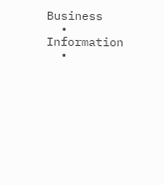Business
  • Information
  •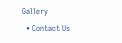Gallery
  • Contact Us